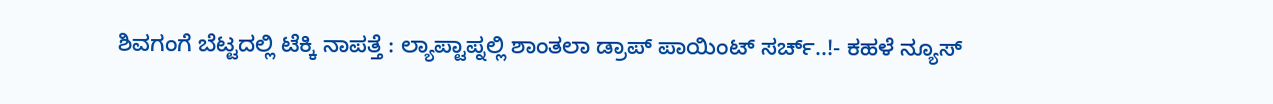ಶಿವಗಂಗೆ ಬೆಟ್ಟದಲ್ಲಿ ಟೆಕ್ಕಿ ನಾಪತ್ತೆ : ಲ್ಯಾಪ್ಟಾಪ್ನಲ್ಲಿ ಶಾಂತಲಾ ಡ್ರಾಪ್ ಪಾಯಿಂಟ್ ಸರ್ಚ್..!- ಕಹಳೆ ನ್ಯೂಸ್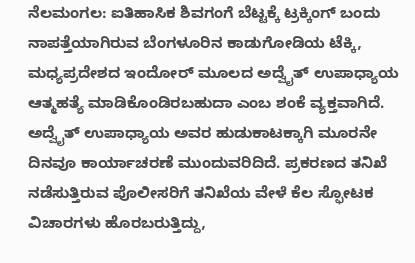ನೆಲಮಂಗಲ: ಐತಿಹಾಸಿಕ ಶಿವಗಂಗೆ ಬೆಟ್ಟಕ್ಕೆ ಟ್ರಕ್ಕಿಂಗ್ ಬಂದು ನಾಪತ್ತೆಯಾಗಿರುವ ಬೆಂಗಳೂರಿನ ಕಾಡುಗೋಡಿಯ ಟೆಕ್ಕಿ, ಮಧ್ಯಪ್ರದೇಶದ ಇಂದೋರ್ ಮೂಲದ ಅದ್ವೈತ್ ಉಪಾಧ್ಯಾಯ ಆತ್ಮಹತ್ಯೆ ಮಾಡಿಕೊಂಡಿರಬಹುದಾ ಎಂಬ ಶಂಕೆ ವ್ಯಕ್ತವಾಗಿದೆ. ಅದ್ವೈತ್ ಉಪಾಧ್ಯಾಯ ಅವರ ಹುಡುಕಾಟಕ್ಕಾಗಿ ಮೂರನೇ ದಿನವೂ ಕಾರ್ಯಾಚರಣೆ ಮುಂದುವರಿದಿದೆ. ಪ್ರಕರಣದ ತನಿಖೆ ನಡೆಸುತ್ತಿರುವ ಪೊಲೀಸರಿಗೆ ತನಿಖೆಯ ವೇಳೆ ಕೆಲ ಸ್ಫೋಟಕ ವಿಚಾರಗಳು ಹೊರಬರುತ್ತಿದ್ದು,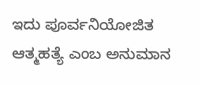ಇದು ಪೂರ್ವನಿಯೋಜಿತ ಆತ್ಮಹತ್ಯೆ ಎಂಬ ಅನುಮಾನ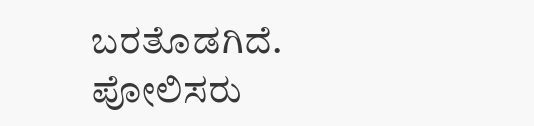ಬರತೊಡಗಿದೆ. ಪೋಲಿಸರು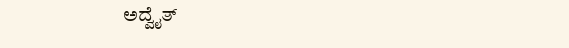ಅದ್ವೈತ್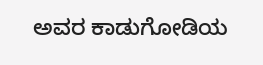ಅವರ ಕಾಡುಗೋಡಿಯ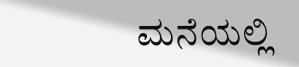ಮನೆಯಲ್ಲಿ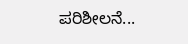ಪರಿಶೀಲನೆ...